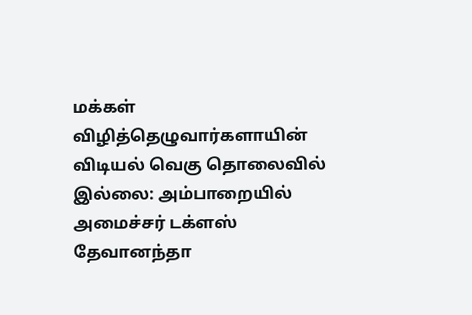மக்கள் விழித்தெழுவார்களாயின் விடியல் வெகு தொலைவில் இல்லை: அம்பாறையில் அமைச்சர் டக்ளஸ் தேவானந்தா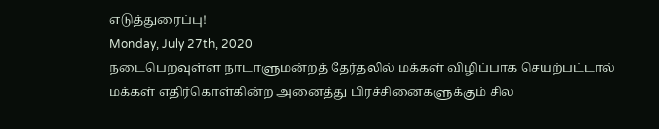எடுத்துரைப்பு!
Monday, July 27th, 2020
நடைபெறவுள்ள நாடாளுமன்றத் தேர்தலில் மக்கள் விழிப்பாக செயற்பட்டால் மக்கள் எதிர்கொள்கின்ற அனைத்து பிரச்சினைகளுக்கும் சில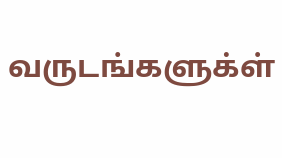வருடங்களுக்ள்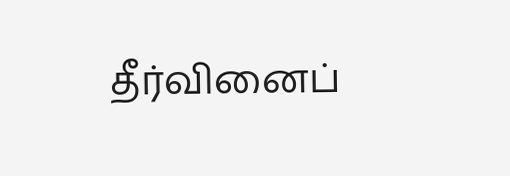தீர்வினைப்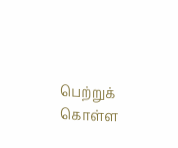பெற்றுக் கொள்ள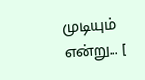முடியும் என்று... [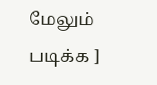மேலும் படிக்க ]